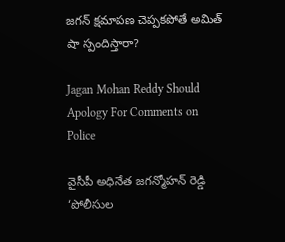జగన్‌ క్షమాపణ చెప్పకపోతే అమిత్ షా స్పందిస్తారా?

Jagan Mohan Reddy Should Apology For Comments on Police

వైసీపీ అధినేత జగన్మోహన్ రెడ్డి ‘పోలీసుల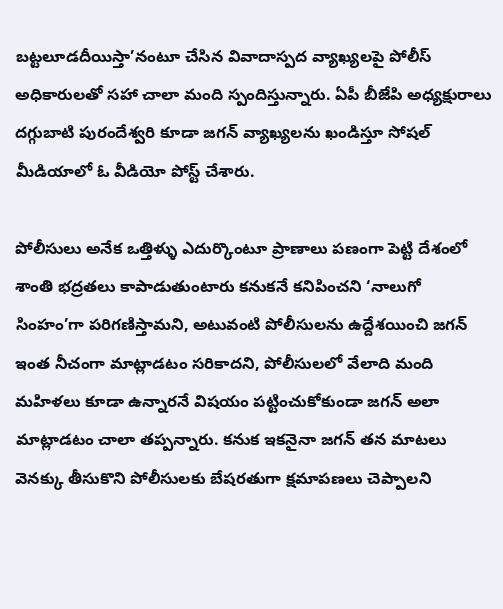బట్టలూడదీయిస్తా’నంటూ చేసిన వివాదాస్పద వ్యాఖ్యలపై పోలీస్ అధికారులతో సహా చాలా మంది స్పందిస్తున్నారు. ఏపీ బీజేపి అధ్యక్షురాలు దగ్గుబాటి పురందేశ్వరి కూడా జగన్‌ వ్యాఖ్యలను ఖండిస్తూ సోషల్ మీడియాలో ఓ వీడియో పోస్ట్ చేశారు.

పోలీసులు అనేక ఒత్తిళ్ళు ఎదుర్కొంటూ ప్రాణాలు పణంగా పెట్టి దేశంలో శాంతి భద్రతలు కాపాడుతుంటారు కనుకనే కనిపించని ‘నాలుగో సింహం’గా పరిగణిస్తామని, అటువంటి పోలీసులను ఉద్దేశయించి జగన్‌ ఇంత నీచంగా మాట్లాడటం సరికాదని, పోలీసులలో వేలాది మంది మహిళలు కూడా ఉన్నారనే విషయం పట్టించుకోకుండా జగన్‌ అలా మాట్లాడటం చాలా తప్పన్నారు. కనుక ఇకనైనా జగన్‌ తన మాటలు వెనక్కు తీసుకొని పోలీసులకు బేషరతుగా క్షమాపణలు చెప్పాలని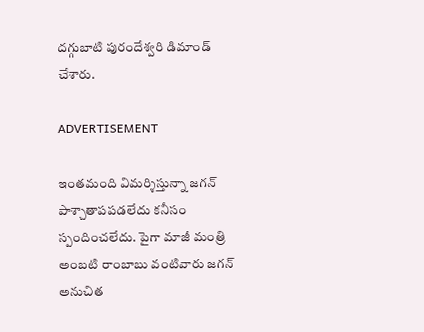దగ్గుబాటి పురందేశ్వరి డిమాండ్ చేశారు.

ADVERTISEMENT

ఇంతమంది విమర్శిస్తున్నా జగన్‌ పాశ్చాతాపపడలేదు కనీసం స్పందించలేదు. పైగా మాజీ మంత్రి అంబటి రాంబాబు వంటివారు జగన్‌ అనుచిత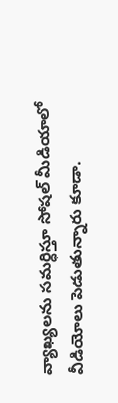వ్యాఖ్యలను సమర్ధిస్తూ సోషల్ మీడియాలో వీడియోలు పెడుతున్నారు కూడా.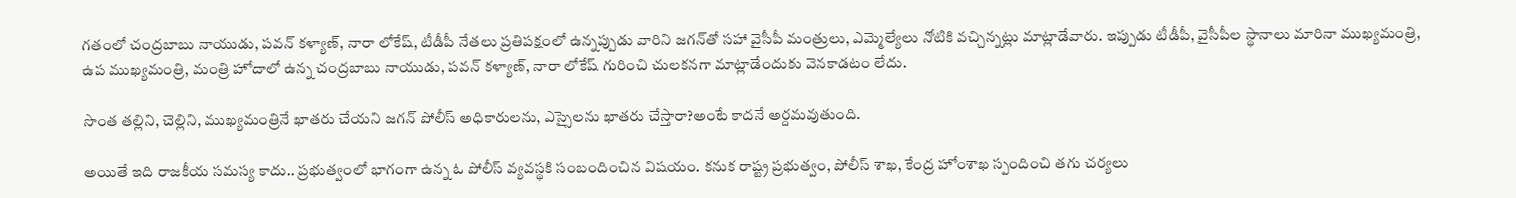గతంలో చంద్రబాబు నాయుడు, పవన్ కళ్యాణ్‌, నారా లోకేష్‌, టీడీపీ నేతలు ప్రతిపక్షంలో ఉన్నప్పుడు వారిని జగన్‌తో సహా వైసీపీ మంత్రులు, ఎమ్మెల్యేలు నోటికి వచ్చిన్నట్లు మాట్లాడేవారు. ఇప్పుడు టీడీపీ, వైసీపీల స్థానాలు మారినా ముఖ్యమంత్రి, ఉప ముఖ్యమంత్రి, మంత్రి హోదాలో ఉన్న చంద్రబాబు నాయుడు, పవన్ కళ్యాణ్‌, నారా లోకేష్‌ గురించి చులకనగా మాట్లాడేందుకు వెనకాడటం లేదు.

సొంత తల్లిని, చెల్లిని, ముఖ్యమంత్రినే ఖాతరు చేయని జగన్‌ పోలీస్ అధికారులను, ఎస్సైలను ఖాతరు చేస్తారా?అంటే కాదనే అర్దమవుతుంది.

అయితే ఇది రాజకీయ సమస్య కాదు.. ప్రభుత్వంలో భాగంగా ఉన్న ఓ పోలీస్ వ్యవస్థకి సంబందించిన విషయం. కనుక రాష్ట్ర ప్రభుత్వం, పోలీస్ శాఖ, కేంద్ర హోంశాఖ స్పందించి తగు చర్యలు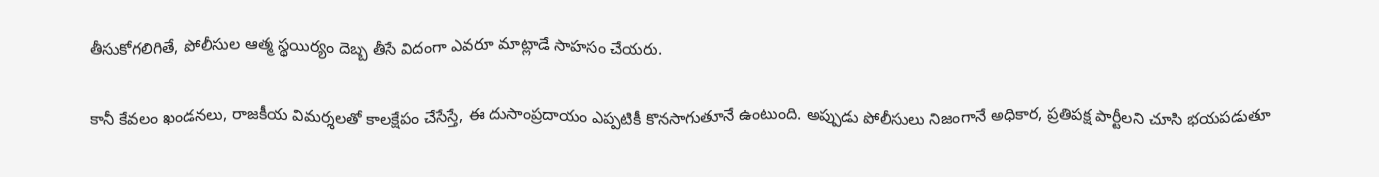తీసుకోగలిగితే, పోలీసుల ఆత్మ స్థయిర్యం దెబ్బ తీసే విదంగా ఎవరూ మాట్లాడే సాహసం చేయరు.

కానీ కేవలం ఖండనలు, రాజకీయ విమర్శలతో కాలక్షేపం చేసేస్తే, ఈ దుసాంప్రదాయం ఎప్పటికీ కొనసాగుతూనే ఉంటుంది. అప్పుడు పోలీసులు నిజంగానే అధికార, ప్రతిపక్ష పార్టీలని చూసి భయపడుతూ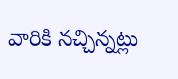వారికి నచ్చిన్నట్లు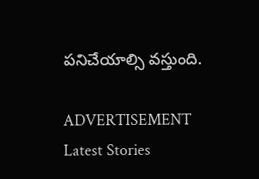పనిచేయాల్సి వస్తుంది.

ADVERTISEMENT
Latest Stories